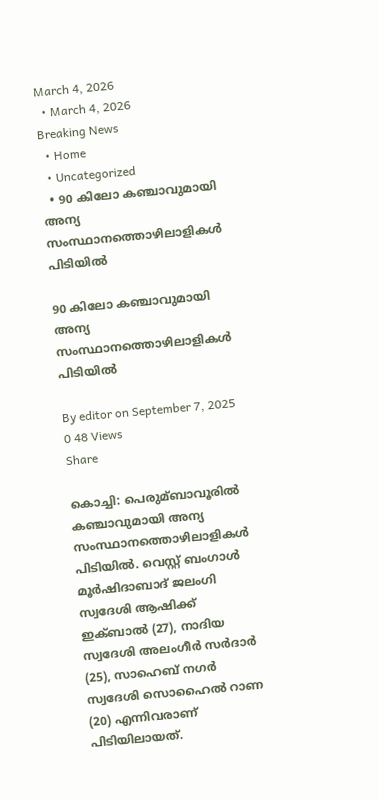March 4, 2026
  • March 4, 2026
Breaking News
  • Home
  • Uncategorized
  • 90 കിലോ കഞ്ചാവുമായി അന്യ സംസ്ഥാനത്തൊഴിലാളികള്‍ പിടിയില്‍

90 കിലോ കഞ്ചാവുമായി അന്യ സംസ്ഥാനത്തൊഴിലാളികള്‍ പിടിയില്‍

By editor on September 7, 2025
0 48 Views
Share

കൊച്ചി: പെരുമ്ബാവൂരില്‍ കഞ്ചാവുമായി അന്യ സംസ്ഥാനത്തൊഴിലാളികള്‍ പിടിയില്‍. വെസ്റ്റ് ബംഗാള്‍ മൂർഷിദാബാദ് ജലംഗി സ്വദേശി ആഷിക്ക് ഇക്ബാല്‍ (27), നാദിയ സ്വദേശി അലംഗീർ സർദാർ (25), സാഹെബ് നഗർ സ്വദേശി സൊഹൈല്‍ റാണ (20) എന്നിവരാണ് പിടിയിലായത്.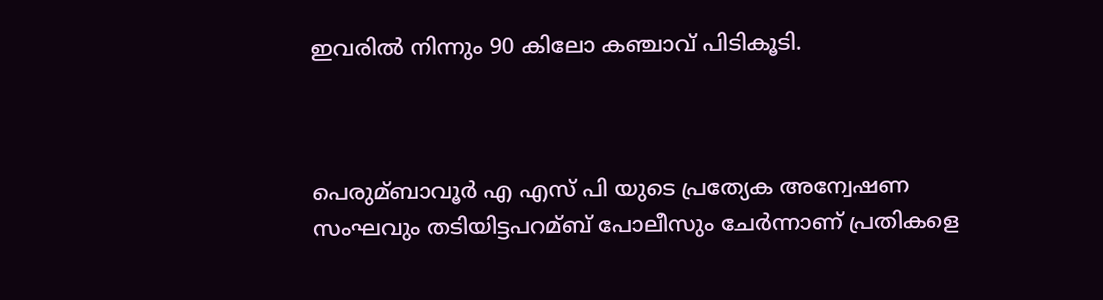ഇവരില്‍ നിന്നും 90 കിലോ കഞ്ചാവ് പിടികൂടി.



പെരുമ്ബാവൂർ എ എസ് പി യുടെ പ്രത്യേക അന്വേഷണ സംഘവും തടിയിട്ടപറമ്ബ് പോലീസും ചേർന്നാണ് പ്രതികളെ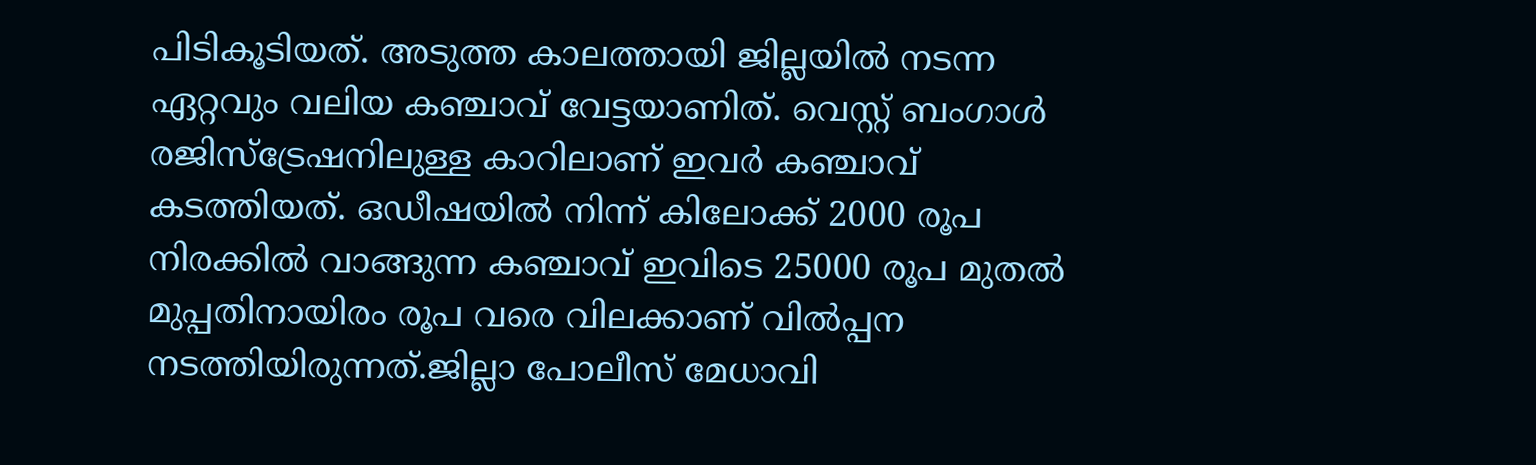പിടികൂടിയത്. അടുത്ത കാലത്തായി ജില്ലയില്‍ നടന്ന ഏറ്റവും വലിയ കഞ്ചാവ് വേട്ടയാണിത്. വെസ്റ്റ് ബംഗാള്‍ രജിസ്ട്രേഷനിലുള്ള കാറിലാണ് ഇവർ കഞ്ചാവ് കടത്തിയത്. ഒഡീഷയില്‍ നിന്ന് കിലോക്ക് 2000 രൂപ നിരക്കില്‍ വാങ്ങുന്ന കഞ്ചാവ് ഇവിടെ 25000 രൂപ മുതല്‍ മുപ്പതിനായിരം രൂപ വരെ വിലക്കാണ് വില്‍പ്പന നടത്തിയിരുന്നത്.ജില്ലാ പോലീസ് മേധാവി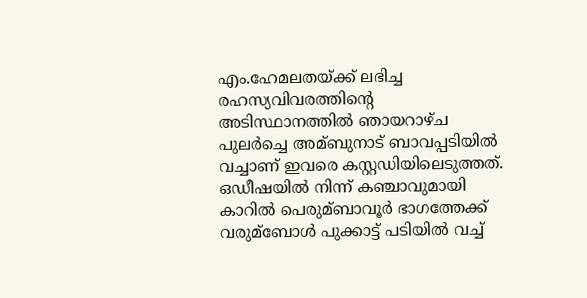എം.ഹേമലതയ്ക്ക് ലഭിച്ച രഹസ്യവിവരത്തിൻ്റെ അടിസ്ഥാനത്തില്‍ ഞായറാഴ്ച പുലർച്ചെ അമ്ബുനാട് ബാവപ്പടിയില്‍ വച്ചാണ് ഇവരെ കസ്റ്റഡിയിലെടുത്തത്. ഒഡീഷയില്‍ നിന്ന് കഞ്ചാവുമായി കാറില്‍ പെരുമ്ബാവൂർ ഭാഗത്തേക്ക് വരുമ്ബോള്‍ പുക്കാട്ട് പടിയില്‍ വച്ച്‌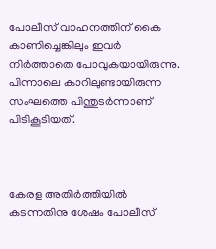പോലീസ് വാഹനത്തിന് കൈ കാണിച്ചെങ്കിലും ഇവർ നിർത്താതെ പോവുകയായിരുന്നു. പിന്നാലെ കാറിലുണ്ടായിരുന്ന സംഘത്തെ പിന്തുടർന്നാണ് പിടികൂടിയത്.



കേരള അതിർത്തിയില്‍ കടന്നതിനു ശേഷം പോലീസ്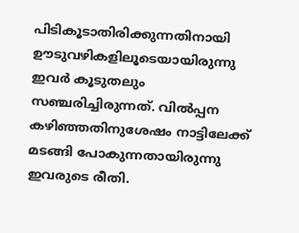പിടികൂടാതിരിക്കുന്നതിനായി ഊടുവഴികളിലൂടെയായിരുന്നു ഇവർ കൂടുതലും സഞ്ചരിച്ചിരുന്നത്. വില്‍പ്പന കഴിഞ്ഞതിനുശേഷം നാട്ടിലേക്ക് മടങ്ങി പോകുന്നതായിരുന്നു ഇവരുടെ രീതി.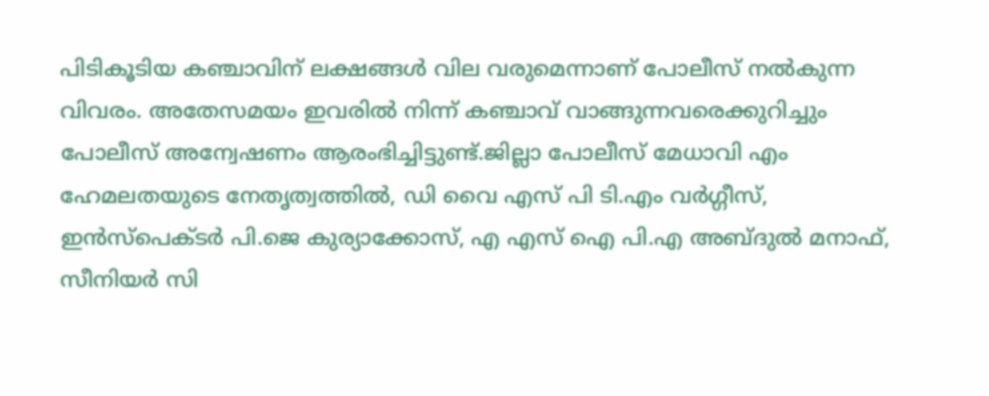പിടികൂടിയ കഞ്ചാവിന് ലക്ഷങ്ങള്‍ വില വരുമെന്നാണ് പോലീസ് നല്‍കുന്ന വിവരം. അതേസമയം ഇവരില്‍ നിന്ന് കഞ്ചാവ് വാങ്ങുന്നവരെക്കുറിച്ചും പോലീസ് അന്വേഷണം ആരംഭിച്ചിട്ടുണ്ട്.ജില്ലാ പോലീസ് മേധാവി എം ഹേമലതയുടെ നേതൃത്വത്തില്‍, ഡി വൈ എസ് പി ടി.എം വർഗ്ഗീസ്, ഇൻസ്പെക്ടർ പി.ജെ കുര്യാക്കോസ്, എ എസ് ഐ പി.എ അബ്ദുല്‍ മനാഫ്, സീനിയർ സി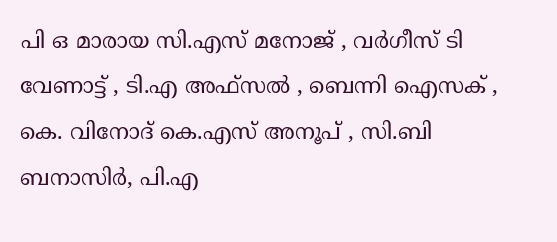പി ഒ മാരായ സി.എസ് മനോജ് , വർഗീസ് ടി വേണാട്ട് , ടി.എ അഫ്സല്‍ , ബെന്നി ഐസക് , കെ. വിനോദ് കെ.എസ് അനൂപ് , സി.ബി ബനാസിർ, പി.എ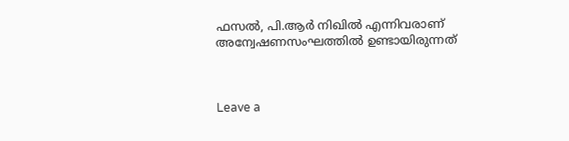ഫസല്‍, പി.ആർ നിഖില്‍ എന്നിവരാണ് അന്വേഷണസംഘത്തില്‍ ഉണ്ടായിരുന്നത്



Leave a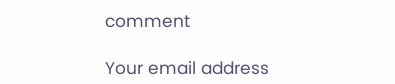comment

Your email address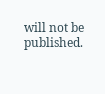will not be published.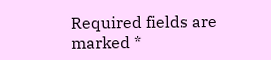Required fields are marked *